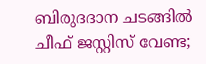ബിരുദദാന ചടങ്ങിൽ ചീഫ് ജസ്റ്റിസ് വേണ്ട;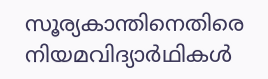സൂര്യകാന്തിനെതിരെ നിയമവിദ്യാർഥികൾ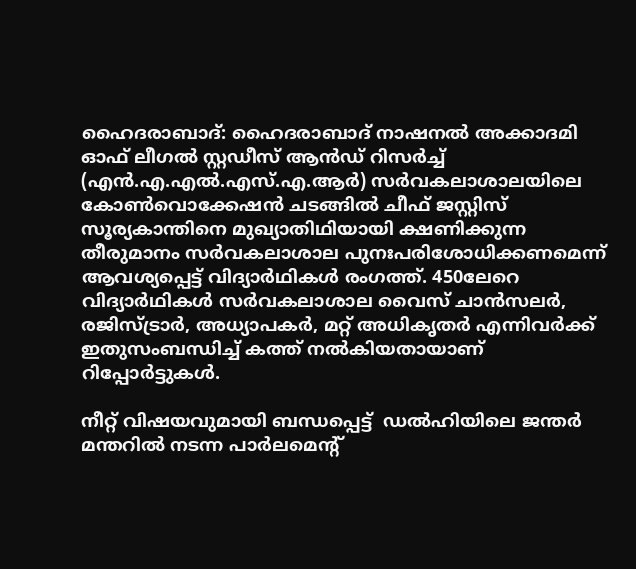ഹൈദരാബാദ്: ഹൈദരാബാദ് നാഷനൽ അക്കാദമി ഓഫ് ലീഗൽ സ്റ്റഡീസ് ആൻഡ് റിസർച്ച് (എൻ.എ.എൽ.എസ്.എ.ആർ) സർവകലാശാലയിലെ കോൺവൊക്കേഷൻ ചടങ്ങിൽ ചീഫ് ജസ്റ്റിസ് സൂര്യകാന്തിനെ മുഖ്യാതിഥിയായി ക്ഷണിക്കുന്ന തീരുമാനം സർവകലാശാല പുനഃപരിശോധിക്കണമെന്ന് ആവശ്യപ്പെട്ട് വിദ്യാർഥികൾ രംഗത്ത്. 450ലേറെ വിദ്യാർഥികൾ സർവകലാശാല വൈസ് ചാൻസലർ, രജിസ്ട്രാർ, അധ്യാപകർ, മറ്റ് അധികൃതർ എന്നിവർക്ക് ഇതുസംബന്ധിച്ച് കത്ത് നൽകിയതായാണ് റിപ്പോർട്ടുകൾ.

നീറ്റ് വിഷയവുമായി ബന്ധപ്പെട്ട്  ഡൽഹിയിലെ ജന്തർ മന്തറിൽ നടന്ന പാർലമെന്റ്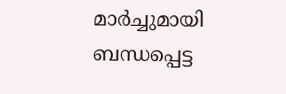മാർച്ചുമായി ബന്ധപ്പെട്ട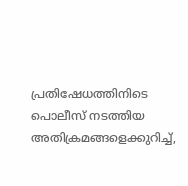പ്രതിഷേധത്തിനിടെ പൊലീസ് നടത്തിയ അതിക്രമങ്ങളെക്കുറിച്ച്,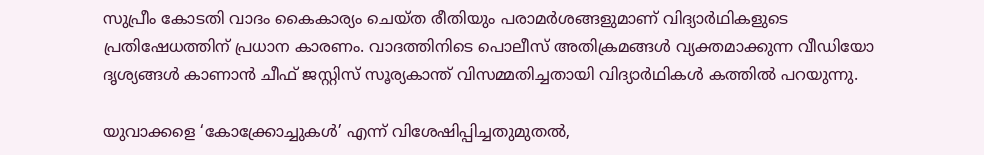സുപ്രീം കോടതി വാദം കൈകാര്യം ചെയ്ത രീതിയും പരാമർശങ്ങളുമാണ് വിദ്യാർഥികളുടെ പ്രതിഷേധത്തിന് പ്രധാന കാരണം. വാദത്തിനിടെ പൊലീസ് അതിക്രമങ്ങൾ വ്യക്തമാക്കുന്ന വീഡിയോ ദൃശ്യങ്ങൾ കാണാൻ ചീഫ് ജസ്റ്റിസ് സൂര്യകാന്ത് വിസമ്മതിച്ചതായി വിദ്യാർഥികൾ കത്തിൽ പറയുന്നു.

യുവാക്കളെ ‘കോക്ക്രോച്ചുകൾ’ എന്ന് വിശേഷിപ്പിച്ചതുമുതൽ,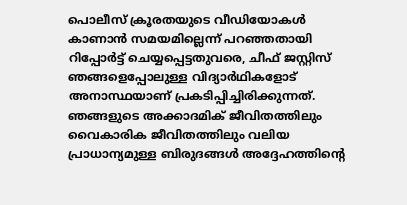പൊലീസ് ക്രൂരതയുടെ വീഡിയോകൾ കാണാൻ സമയമില്ലെന്ന് പറഞ്ഞതായി റിപ്പോർട്ട് ചെയ്യപ്പെട്ടതുവരെ, ചീഫ് ജസ്റ്റിസ് ഞങ്ങളെപ്പോലുള്ള വിദ്യാർഥികളോട് അനാസ്ഥയാണ് പ്രകടിപ്പിച്ചിരിക്കുന്നത്. ഞങ്ങളുടെ അക്കാദമിക് ജീവിതത്തിലും വൈകാരിക ജീവിതത്തിലും വലിയ പ്രാധാന്യമുള്ള ബിരുദങ്ങൾ അദ്ദേഹത്തിന്റെ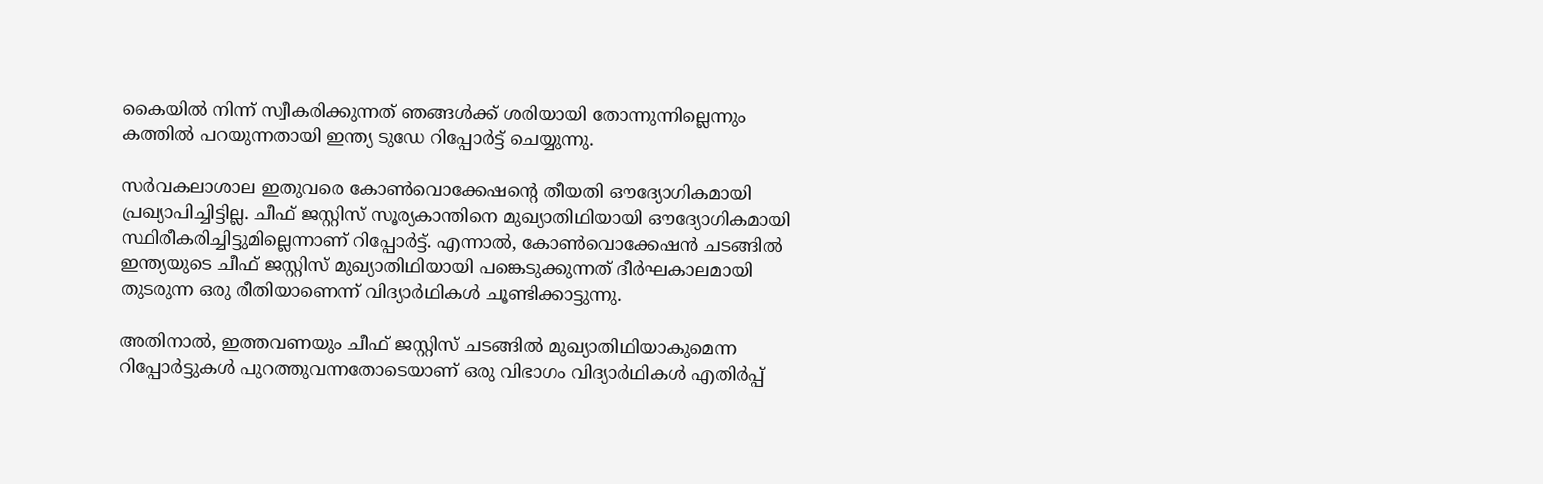കൈയിൽ നിന്ന് സ്വീകരിക്കുന്നത് ഞങ്ങൾക്ക് ശരിയായി തോന്നുന്നില്ലെന്നും കത്തിൽ പറയുന്നതായി ഇന്ത്യ ടുഡേ റിപ്പോർട്ട് ചെയ്യുന്നു.

സർവകലാശാല ഇതുവരെ കോൺവൊക്കേഷന്റെ തീയതി ഔദ്യോഗികമായി പ്രഖ്യാപിച്ചിട്ടില്ല. ചീഫ് ജസ്റ്റിസ് സൂര്യകാന്തിനെ മുഖ്യാതിഥിയായി ഔദ്യോഗികമായി സ്ഥിരീകരിച്ചിട്ടുമില്ലെന്നാണ് റിപ്പോർട്ട്. എന്നാൽ, കോൺവൊക്കേഷൻ ചടങ്ങിൽ ഇന്ത്യയുടെ ചീഫ് ജസ്റ്റിസ് മുഖ്യാതിഥിയായി പങ്കെടുക്കുന്നത് ദീർഘകാലമായി തുടരുന്ന ഒരു രീതിയാണെന്ന് വിദ്യാർഥികൾ ചൂണ്ടിക്കാട്ടുന്നു.

അതിനാൽ, ഇത്തവണയും ചീഫ് ജസ്റ്റിസ് ചടങ്ങിൽ മുഖ്യാതിഥിയാകുമെന്ന റിപ്പോർട്ടുകൾ പുറത്തുവന്നതോടെയാണ് ഒരു വിഭാഗം വിദ്യാർഥികൾ എതിർപ്പ്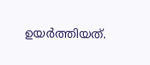ഉയർത്തിയത്.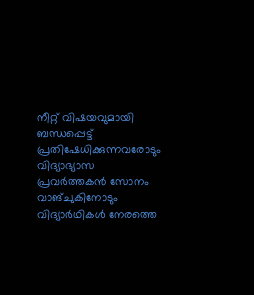നീറ്റ് വിഷയവുമായി ബന്ധപ്പെട്ട് പ്രതിഷേധിക്കുന്നവരോടും വിദ്യാഭ്യാസ പ്രവർത്തകൻ സോനം വാങ്ചുകിനോടും വിദ്യാർഥികൾ നേരത്തെ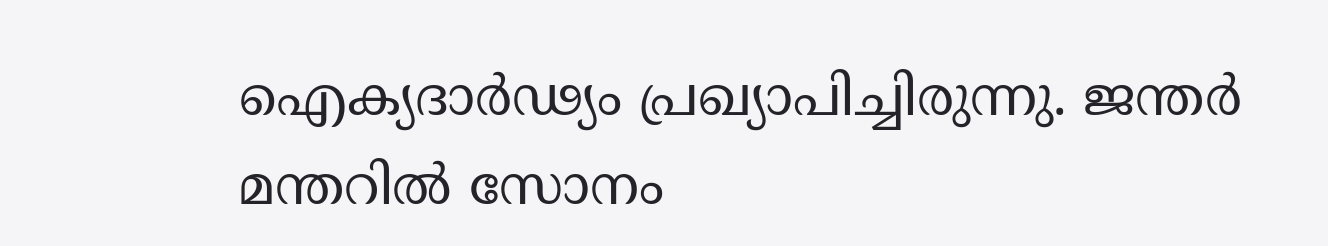ഐക്യദാർഢ്യം പ്രഖ്യാപിച്ചിരുന്നു. ജന്തർ മന്തറിൽ സോനം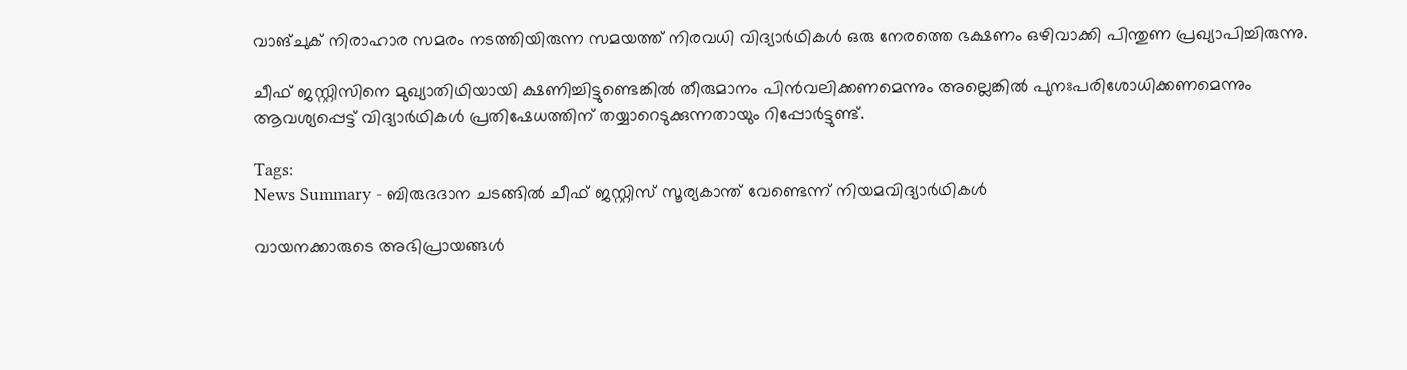വാങ്ചുക് നിരാഹാര സമരം നടത്തിയിരുന്ന സമയത്ത് നിരവധി വിദ്യാർഥികൾ ഒരു നേരത്തെ ഭക്ഷണം ഒഴിവാക്കി പിന്തുണ പ്രഖ്യാപിച്ചിരുന്നു.

ചീഫ് ജസ്റ്റിസിനെ മുഖ്യാതിഥിയായി ക്ഷണിച്ചിട്ടുണ്ടെങ്കിൽ തീരുമാനം പിൻവലിക്കണമെന്നും അല്ലെങ്കിൽ പുനഃപരിശോധിക്കണമെന്നും ആവശ്യപ്പെട്ട് വിദ്യാർഥികൾ പ്രതിഷേധത്തിന് തയ്യാറെടുക്കുന്നതായും റിപ്പോർട്ടുണ്ട്.

Tags:
News Summary - ബിരുദദാന ചടങ്ങിൽ ചീഫ് ജസ്റ്റിസ് സൂര്യകാന്ത് വേണ്ടെന്ന് നിയമവിദ്യാർഥികൾ

വായനക്കാരുടെ അഭിപ്രായങ്ങള്‍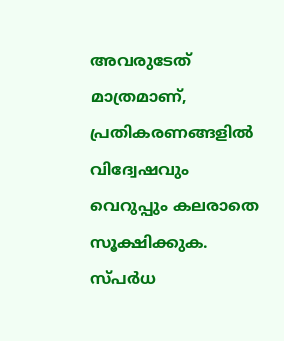അവരുടേത് മാത്രമാണ്, പ്രതികരണങ്ങളിൽ വിദ്വേഷവും വെറുപ്പും കലരാതെ സൂക്ഷിക്കുക. സ്പർധ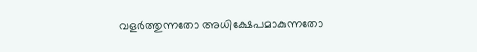വളർത്തുന്നതോ അധിക്ഷേപമാകുന്നതോ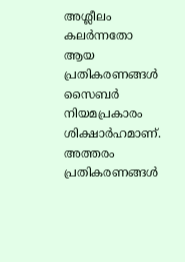അശ്ലീലം കലർന്നതോ ആയ പ്രതികരണങ്ങൾ സൈബർ നിയമപ്രകാരം ശിക്ഷാർഹമാണ്. അത്തരം പ്രതികരണങ്ങൾ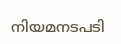നിയമനടപടി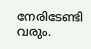നേരിടേണ്ടി വരും.